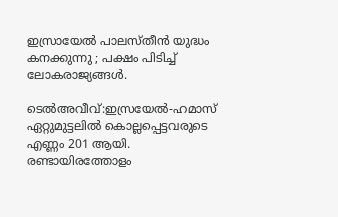ഇസ്രായേൽ പാലസ്തീൻ യുദ്ധം കനക്കുന്നു ; പക്ഷം പിടിച്ച് ലോകരാജ്യങ്ങൾ.

ടെൽഅവീവ്:ഇസ്രയേല്‍-ഹമാസ് ഏറ്റുമുട്ടലില്‍ കൊല്ലപ്പെട്ടവരുടെ എണ്ണം 201 ആയി. രണ്ടായിരത്തോളം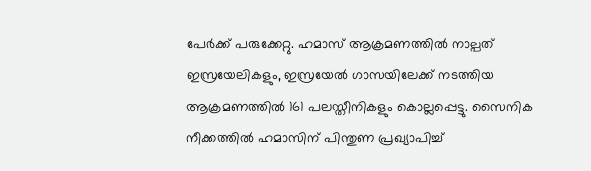പേര്‍ക്ക് പരുക്കേറ്റു. ഹമാസ് ആക്രമണത്തില്‍ നാല്പത് ഇസ്രയേലികളും, ഇസ്രയേല്‍ ഗാസയിലേക്ക് നടത്തിയ ആക്രമണത്തില്‍ 161 പലസ്തീനികളും കൊല്ലപ്പെട്ടു. സൈനിക നീക്കത്തില്‍ ഹമാസിന് പിന്തുണ പ്രഖ്യാപിച്ച്‌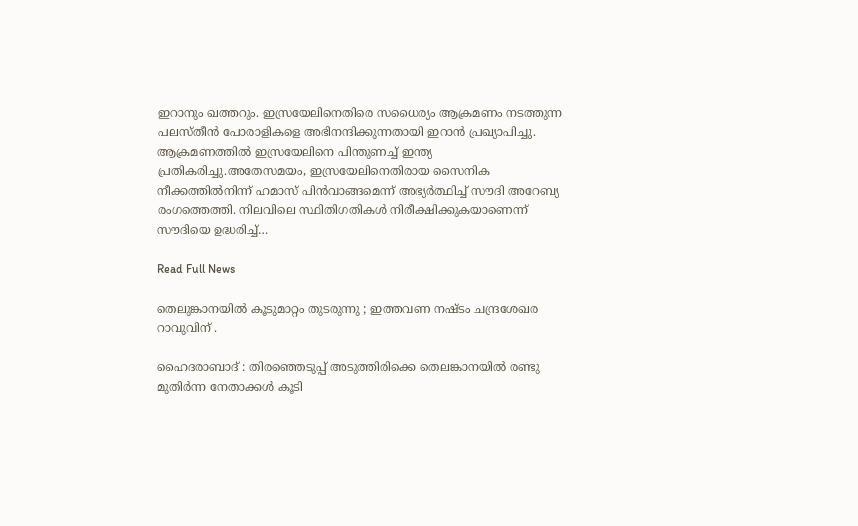ഇറാനും ഖത്തറും. ഇസ്രയേലിനെതിരെ സധൈര്യം ആക്രമണം നടത്തുന്ന പലസ്തീന്‍ പോരാളികളെ അഭിനന്ദിക്കുന്നതായി ഇറാന്‍ പ്രഖ്യാപിച്ചു. ആക്രമണത്തില്‍ ഇസ്രയേലിനെ പിന്തുണച്ച്‌ ഇന്ത്യ പ്രതികരിച്ചു.അതേസമയം, ഇസ്രയേലിനെതിരായ സൈനിക നീക്കത്തില്‍നിന്ന് ഹമാസ് പിന്‍വാങ്ങമെന്ന് അഭ്യര്‍ത്ഥിച്ച്‌ സൗദി അറേബ്യ രംഗത്തെത്തി. നിലവിലെ സ്ഥിതിഗതികള്‍ നിരീക്ഷിക്കുകയാണെന്ന് സൗദിയെ ഉദ്ധരിച്ച്‌…

Read Full News

തെലുങ്കാനയിൽ കൂടുമാറ്റം തുടരുന്നു ; ഇത്തവണ നഷ്ടം ചന്ദ്രശേഖര റാവുവിന് .

ഹൈദരാബാദ് : തിരഞ്ഞെടുപ്പ് അടുത്തിരിക്കെ തെലങ്കാനയില്‍ രണ്ടു മുതിര്‍ന്ന നേതാക്കള്‍ കൂടി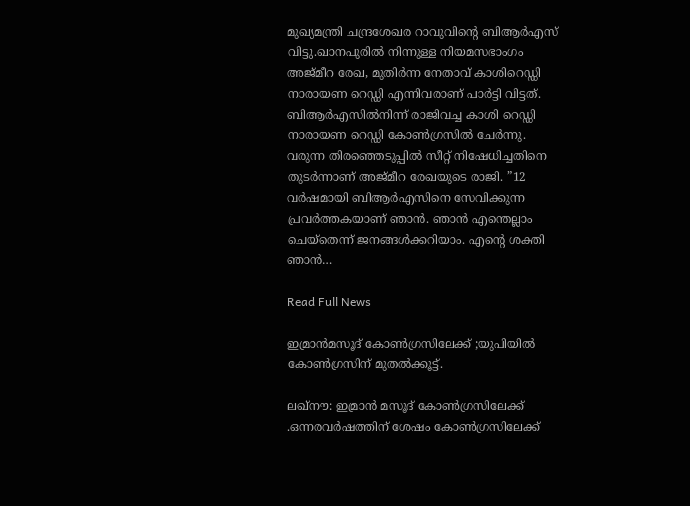മുഖ്യമന്ത്രി ചന്ദ്രശേഖര റാവുവിന്റെ ബിആര്‍എസ് വിട്ടു.ഖാനപുരില്‍ നിന്നുള്ള നിയമസഭാംഗം അജ്മീറ രേഖ, മുതിര്‍ന്ന നേതാവ് കാശിറെഡ്ഡി നാരായണ റെഡ്ഡി എന്നിവരാണ് പാര്‍ട്ടി വിട്ടത്. ബിആര്‍എസില്‍നിന്ന് രാജിവച്ച കാശി റെഡ്ഡി നാരായണ റെഡ്ഡി കോണ്‍ഗ്രസില്‍ ചേര്‍ന്നു. വരുന്ന തിരഞ്ഞെടുപ്പില്‍ സീറ്റ് നിഷേധിച്ചതിനെ തുടര്‍ന്നാണ് അജ്മീറ രേഖയുടെ രാജി. ”12 വര്‍ഷമായി ബിആര്‍എസിനെ സേവിക്കുന്ന പ്രവര്‍ത്തകയാണ് ഞാൻ. ഞാൻ എന്തെല്ലാം ചെയ്തെന്ന് ജനങ്ങള്‍ക്കറിയാം. എന്റെ ശക്തി ഞാൻ…

Read Full News

ഇമ്രാൻമസൂദ് കോൺഗ്രസിലേക്ക് ;യുപിയിൽ കോൺഗ്രസിന് മുതൽക്കൂട്ട്.

ലഖ്‌നൗ: ഇമ്രാൻ മസൂദ് കോൺഗ്രസിലേക്ക് .ഒന്നരവര്‍ഷത്തിന് ശേഷം കോണ്‍ഗ്രസിലേക്ക്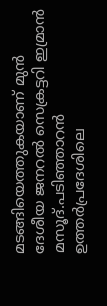മടങ്ങിയെത്തുകയാണ് മുന്‍ ദേശീയ ജനറല്‍ സെക്രട്ടറി ഇമ്രാന്‍ മസൂദ്.പടിഞ്ഞാറന്‍ ഉത്തര്‍പ്രദേശിലെ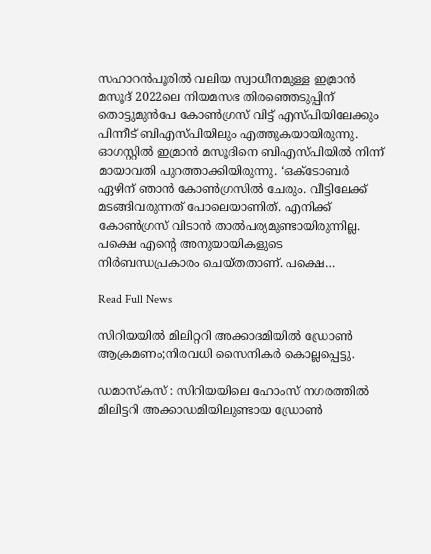സഹാറന്‍പൂരില്‍ വലിയ സ്വാധീനമുള്ള ഇമ്രാന്‍ മസൂദ് 2022ലെ നിയമസഭ തിരഞ്ഞെടുപ്പിന് തൊട്ടുമുന്‍പേ കോണ്‍ഗ്രസ് വിട്ട് എസ്പിയിലേക്കും പിന്നീട് ബിഎസ്പിയിലും എത്തുകയായിരുന്നു. ഓഗസ്റ്റില്‍ ഇമ്രാന്‍ മസൂദിനെ ബിഎസ്പിയില്‍ നിന്ന് മായാവതി പുറത്താക്കിയിരുന്നു. ‘ഒക്ടോബര്‍ ഏഴിന് ഞാന്‍ കോണ്‍ഗ്രസില്‍ ചേരും. വീട്ടിലേക്ക് മടങ്ങിവരുന്നത് പോലെയാണിത്. എനിക്ക് കോണ്‍ഗ്രസ് വിടാന്‍ താല്‍പര്യമുണ്ടായിരുന്നില്ല. പക്ഷെ എന്റെ അനുയായികളുടെ നിര്‍ബന്ധപ്രകാരം ചെയ്തതാണ്. പക്ഷെ…

Read Full News

സിറിയയിൽ മിലിറ്ററി അക്കാദമിയിൽ ഡ്രോൺ ആക്രമണം;നിരവധി സൈനികർ കൊല്ലപ്പെട്ടു.

ഡമാസ്കസ് : സിറിയയിലെ ഹോംസ് നഗരത്തില്‍ മിലിട്ടറി അക്കാഡമിയിലുണ്ടായ ഡ്രോണ്‍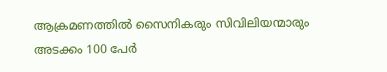ആക്രമണത്തില്‍ സൈനികരും സിവിലിയന്മാരും അടക്കം 100 പേര്‍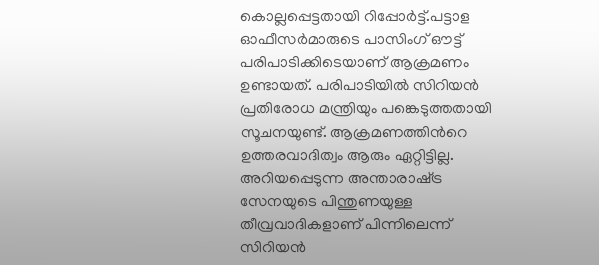കൊല്ലപ്പെട്ടതായി റിപ്പോര്‍ട്ട്.പട്ടാള ഓഫീസര്‍മാരുടെ പാസിംഗ് ഔട്ട് പരിപാടിക്കിടെയാണ് ആക്രമണം ഉണ്ടായത്. പരിപാടിയില്‍ സിറിയൻ പ്രതിരോധ മന്ത്രിയും പങ്കെടുത്തതായി സൂചനയുണ്ട്. ആക്രമണത്തിന്‍റെ ഉത്തരവാദിത്വം ആരും ഏറ്റിട്ടില്ല. അറിയപ്പെടുന്ന അന്താരാഷ്‌ട്ര സേനയുടെ പിന്തുണയുള്ള തീവ്രവാദികളാണ് പിന്നിലെന്ന് സിറിയൻ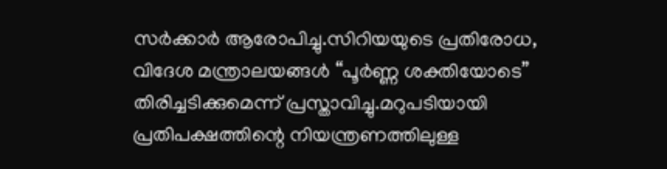സര്‍ക്കാര്‍ ആരോപിച്ചു.സിറിയയുടെ പ്രതിരോധ, വിദേശ മന്ത്രാലയങ്ങൾ “പൂർണ്ണ ശക്തിയോടെ” തിരിച്ചടിക്കുമെന്ന് പ്രസ്താവിച്ചു.മറുപടിയായി പ്രതിപക്ഷത്തിന്റെ നിയന്ത്രണത്തിലുള്ള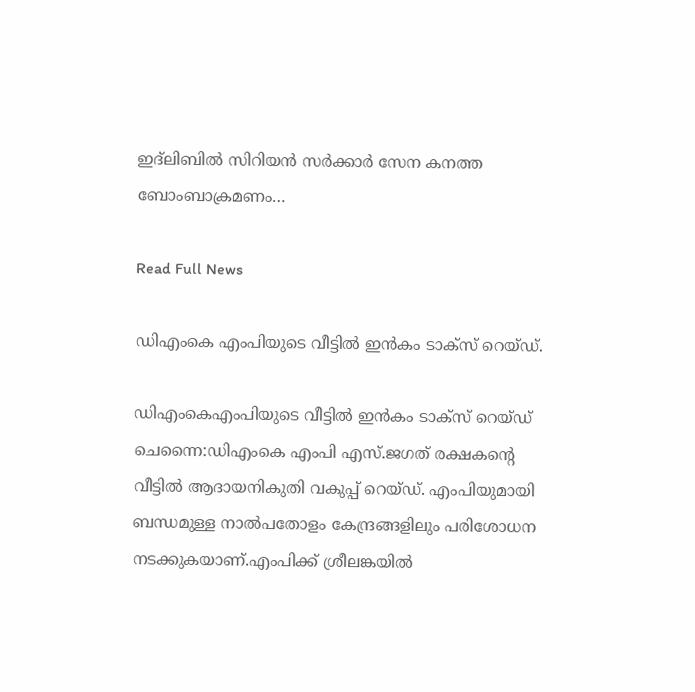ഇദ്‌ലിബിൽ സിറിയൻ സർക്കാർ സേന കനത്ത ബോംബാക്രമണം…

Read Full News

ഡിഎംകെ എംപിയുടെ വീട്ടിൽ ഇൻകം ടാക്സ് റെയ്ഡ്.

ഡിഎംകെഎംപിയുടെ വീട്ടിൽ ഇൻകം ടാക്സ് റെയ്ഡ് ചെന്നൈ:ഡിഎംകെ എംപി എസ്.ജഗത് രക്ഷകന്‍റെ വീട്ടില്‍ ആദായനികുതി വകുപ്പ് റെയ്ഡ്. എംപിയുമായി ബന്ധമുള്ള നാല്‍പതോളം കേന്ദ്രങ്ങളിലും പരിശോധന നടക്കുകയാണ്.എംപിക്ക് ശ്രീലങ്കയില്‍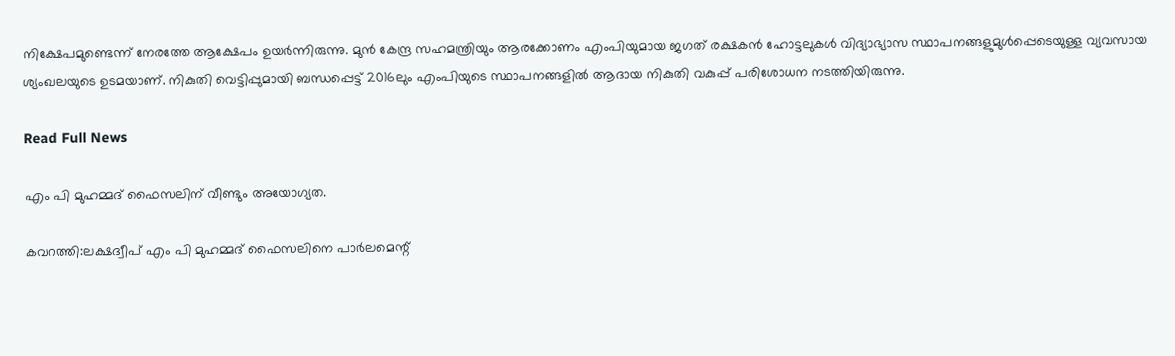നിക്ഷേപമുണ്ടെന്ന് നേരത്തേ ആക്ഷേപം ഉയര്‍ന്നിരുന്നു. മുന്‍ കേന്ദ്ര സഹമന്ത്രിയും ആരക്കോണം എംപിയുമായ ജഗത് രക്ഷകൻ ഹോട്ടലുകള്‍ വിദ്യാഭ്യാസ സ്ഥാപനങ്ങളുമുള്‍പ്പെടെയുള്ള വ്യവസായ ശ്യംഖലയുടെ ഉടമയാണ്. നികുതി വെട്ടിപ്പുമായി ബന്ധപ്പെട്ട് 2016ലും എംപിയുടെ സ്ഥാപനങ്ങളില്‍ ആദായ നികുതി വകുപ്പ് പരിശോധന നടത്തിയിരുന്നു.

Read Full News

എം പി മുഹമ്മദ് ഫൈസലിന് വീണ്ടും അയോഗ്യത.

കവറത്തി:ലക്ഷദ്വീപ് എം പി മുഹമ്മദ് ഫൈസലിനെ പാര്‍ലമെന്റ്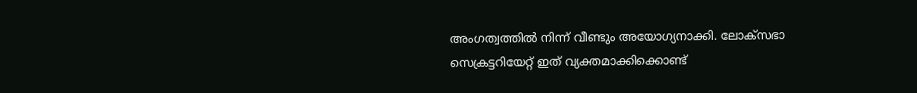അംഗത്വത്തില്‍ നിന്ന് വീണ്ടും അയോഗ്യനാക്കി. ലോക്സഭാ സെക്രട്ടറിയേറ്റ് ഇത് വ്യക്തമാക്കിക്കൊണ്ട്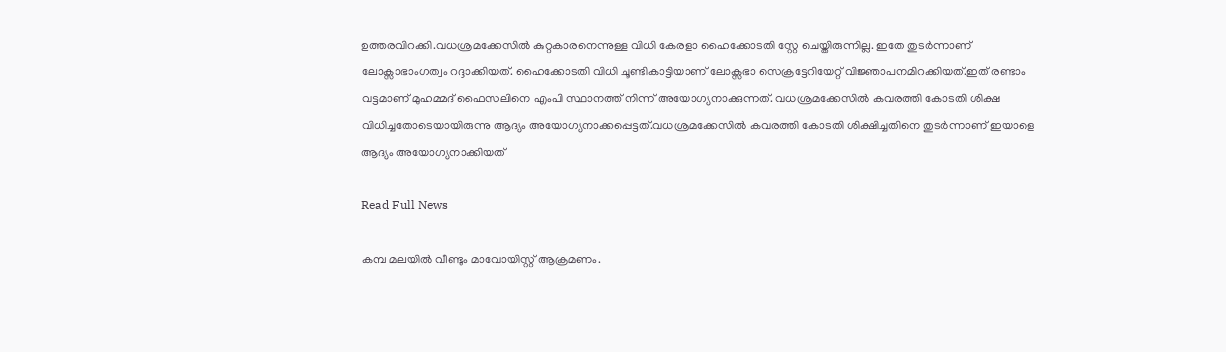ഉത്തരവിറക്കി.വധശ്രമക്കേസില്‍ കുറ്റകാരനെന്നുള്ള വിധി കേരളാ ഹൈക്കോടതി സ്റ്റേ ചെയ്തിരുന്നില്ല. ഇതേ തുടര്‍ന്നാണ് ലോക്സാഭാംഗത്വം റദ്ദാക്കിയത്. ഹൈക്കോടതി വിധി ചൂണ്ടികാട്ടിയാണ് ലോക്സഭാ സെക്രട്ടേറിയേറ്റ് വിജ്ഞാപനമിറക്കിയത്.ഇത് രണ്ടാം വട്ടമാണ് മുഹമ്മദ് ഫൈസലിനെ എംപി സ്ഥാനത്ത് നിന്ന് അയോഗ്യനാക്കുന്നത്. വധശ്രമക്കേസില്‍ കവരത്തി കോടതി ശിക്ഷ വിധിച്ചതോടെയായിരുന്നു ആദ്യം അയോഗ്യനാക്കപ്പെട്ടത്.വധശ്രമക്കേസിൽ കവരത്തി കോടതി ശിക്ഷിച്ചതിനെ തുടർന്നാണ് ഇയാളെ ആദ്യം അയോഗ്യനാക്കിയത്

Read Full News

കമ്പ മലയിൽ വീണ്ടും മാവോയിസ്റ്റ് ആക്രമണം.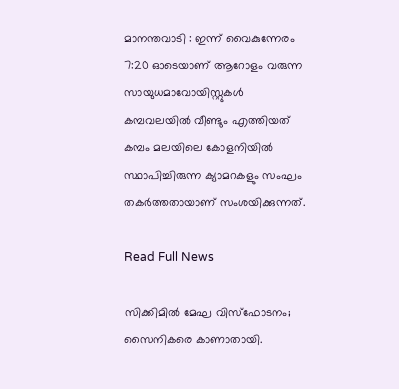മാനന്തവാടി : ഇന്ന് വൈകുന്നേരം 7:20 ഓടെയാണ് ആറോളം വരുന്ന സായുധമാവോയിസ്റ്റുകൾ കമ്പവലയിൽ വീണ്ടും എത്തിയത് കമ്പം മലയിലെ കോളനിയിൽ സ്ഥാപിച്ചിരുന്ന ക്യാമറകളും സംഘം തകർത്തതായാണ് സംശയിക്കുന്നത്.

Read Full News

സിക്കിമിൽ മേഘ വിസ്ഫോടനം; സൈനികരെ കാണാതായി.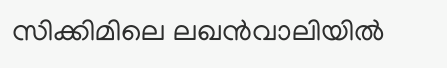സിക്കിമിലെ ലഖൻവാലിയില്‍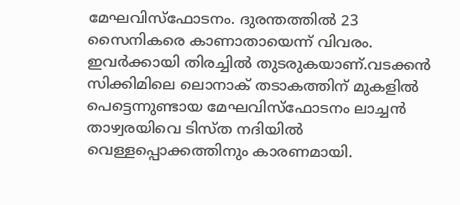മേഘവിസ്‌ഫോടനം. ദുരന്തത്തില്‍ 23 സൈനികരെ കാണാതായെന്ന് വിവരം. ഇവര്‍ക്കായി തിരച്ചില്‍ തുടരുകയാണ്.വടക്കൻ സിക്കിമിലെ ലൊനാക് തടാകത്തിന് മുകളില്‍ പെട്ടെന്നുണ്ടായ മേഘവിസ്‌ഫോടനം ലാച്ചൻ താഴ്വരയിവെ ടിസ്ത നദിയില്‍ വെള്ളപ്പൊക്കത്തിനും കാരണമായി.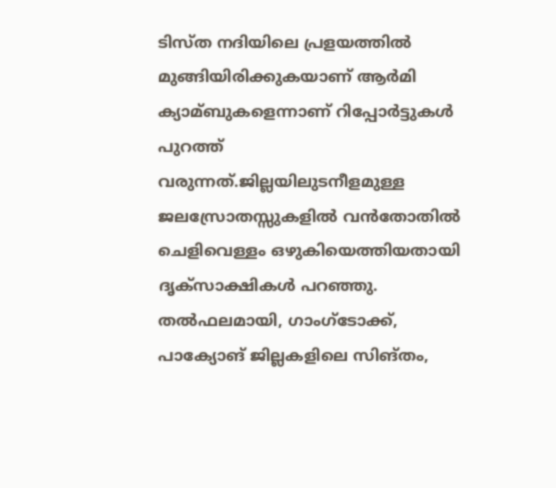ടിസ്ത നദിയിലെ പ്രളയത്തില്‍ മുങ്ങിയിരിക്കുകയാണ് ആര്‍മി ക്യാമ്ബുകളെന്നാണ് റിപ്പോര്‍ട്ടുകള്‍ പുറത്ത് വരുന്നത്.ജില്ലയിലുടനീളമുള്ള ജലസ്രോതസ്സുകളിൽ വൻതോതിൽ ചെളിവെള്ളം ഒഴുകിയെത്തിയതായി ദൃക്‌സാക്ഷികൾ പറഞ്ഞു. തൽഫലമായി, ഗാംഗ്‌ടോക്ക്, പാക്യോങ് ജില്ലകളിലെ സിങ്‌തം,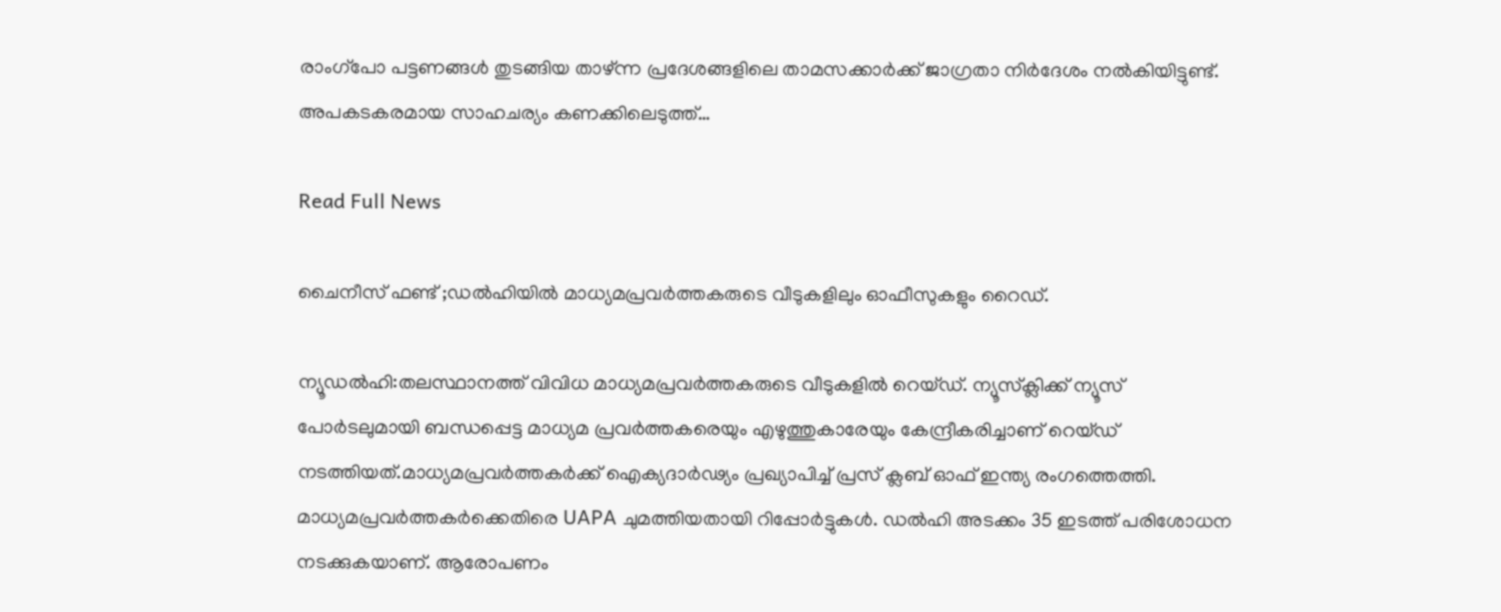രാംഗ്‌പോ പട്ടണങ്ങൾ തുടങ്ങിയ താഴ്ന്ന പ്രദേശങ്ങളിലെ താമസക്കാർക്ക് ജാഗ്രതാ നിർദേശം നൽകിയിട്ടുണ്ട്. അപകടകരമായ സാഹചര്യം കണക്കിലെടുത്ത്…

Read Full News

ചൈനീസ് ഫണ്ട് ;ഡൽഹിയിൽ മാധ്യമപ്രവർത്തകരുടെ വീടുകളിലും ഓഫീസുകളും റൈഡ്.

ന്യൂഡൽഹി:തലസ്ഥാനത്ത് വിവിധ മാധ്യമപ്രവര്‍ത്തകരുടെ വീടുകളില്‍ റെയ്ഡ്. ന്യൂസ്‌ക്ലിക്ക് ന്യൂസ് പോര്‍ടലുമായി ബന്ധപ്പെട്ട മാധ്യമ പ്രവര്‍ത്തകരെയും എഴുത്തുകാരേയും കേന്ദ്രീകരിച്ചാണ് റെയ്ഡ് നടത്തിയത്.മാധ്യമപ്രവര്‍ത്തകര്‍ക്ക് ഐക്യദാര്‍ഢ്യം പ്രഖ്യാപിച്ച്‌ പ്രസ് ക്ലബ് ഓഫ് ഇന്ത്യ രംഗത്തെത്തി. മാധ്യമപ്രവര്‍ത്തകര്‍ക്കെതിരെ UAPA ചുമത്തിയതായി റിപ്പോര്‍ട്ടുകള്‍. ഡല്‍ഹി അടക്കം 35 ഇടത്ത് പരിശോധന നടക്കുകയാണ്. ആരോപണം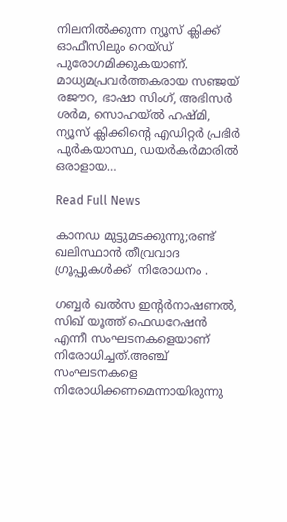നിലനില്‍ക്കുന്ന ന്യൂസ് ക്ലിക്ക് ഓഫീസിലും റെയ്ഡ് പുരോഗമിക്കുകയാണ്. മാധ്യമപ്രവര്‍ത്തകരായ സഞ്ജയ് രജൗറ, ഭാഷാ സിംഗ്, അഭിസര്‍ ശര്‍മ, സൊഹയ്ല്‍ ഹഷ്മി, ന്യൂസ് ക്ലിക്കിന്റെ എഡിറ്റര്‍ പ്രഭിര്‍ പുര്‍കയാസ്ഥ, ഡയര്‍കര്‍മാരില്‍ ഒരാളായ…

Read Full News

കാനഡ മുട്ടുമടക്കുന്നു;രണ്ട് ഖലിസ്ഥാൻ തീവ്രവാദ ഗ്രൂപ്പുകള്‍ക്ക്  നിരോധനം .

ഗബ്ബര്‍ ഖല്‍സ ഇന്‍റര്‍നാഷണല്‍, സിഖ് യൂത്ത് ഫെഡറേഷൻ എന്നീ സംഘടനകളെയാണ് നിരോധിച്ചത്.അഞ്ച് സംഘടനകളെ നിരോധിക്കണമെന്നായിരുന്നു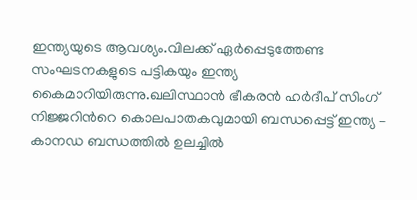ഇന്ത്യയുടെ ആവശ്യം.വിലക്ക് ഏര്‍പ്പെടുത്തേണ്ട സംഘടനകളുടെ പട്ടികയും ഇന്ത്യ കൈമാറിയിരുന്നു.ഖലിസ്ഥാന്‍ ഭീകരന്‍ ഹര്‍ദീപ് സിംഗ് നിജ്ജറിന്‍റെ കൊലപാതകവുമായി ബന്ധപ്പെട്ട് ഇന്ത്യ – കാനഡ ബന്ധത്തില്‍ ഉലച്ചില്‍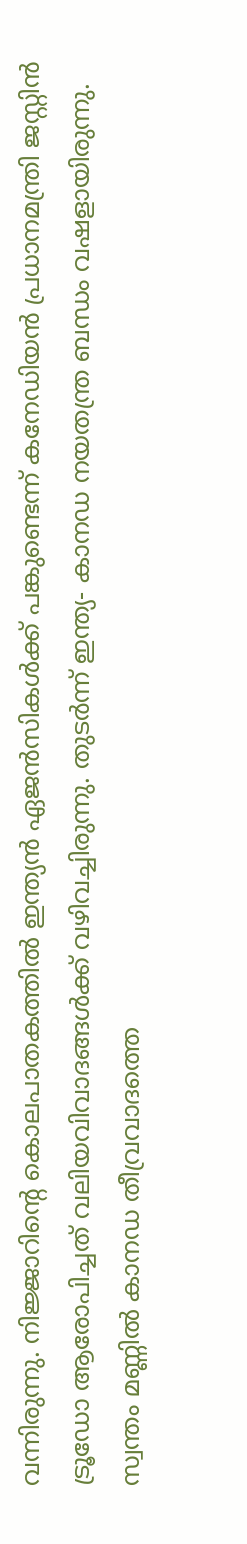വന്നിരുന്നു. നിജ്ജാറിന്‍റെ കൊലപാതകത്തില്‍ ഇന്ത്യന്‍ ഏജന്‍സികള്‍ക്ക് പങ്കുണ്ടെന്ന് കനേഡിയന്‍ പ്രധാനമന്ത്രി ജസ്റ്റിന്‍ ട്രൂഡോ ആരോപിച്ചത് വലിയവിവാദങ്ങള്‍ക്ക് വഴിവച്ചിരുന്നു. തുടര്‍ന്ന് ഇന്ത്യ- കാനഡ നയതന്ത്ര ബന്ധം വഷളായിരുന്നു. സ്വന്തം മണ്ണില്‍ കാനഡ തീവ്രവാദത്തെ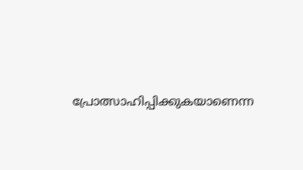പ്രോത്സാഹിപ്പിക്കുകയാണെന്ന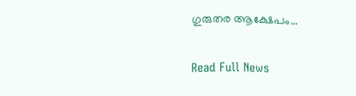ഗുരുതര ആക്ഷേപം…

Read Full News